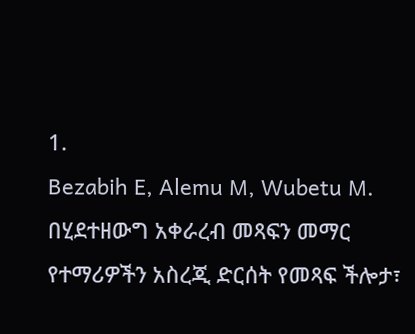1.
Bezabih E, Alemu M, Wubetu M. በሂደተዘውግ አቀራረብ መጻፍን መማር የተማሪዎችን አስረጂ ድርሰት የመጻፍ ችሎታ፣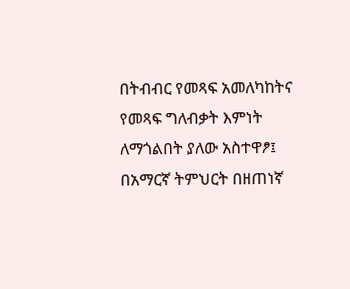በትብብር የመጻፍ አመለካከትና የመጻፍ ግለብቃት እምነት ለማጎልበት ያለው አስተዋፆ፤ በአማርኛ ትምህርት በዘጠነኛ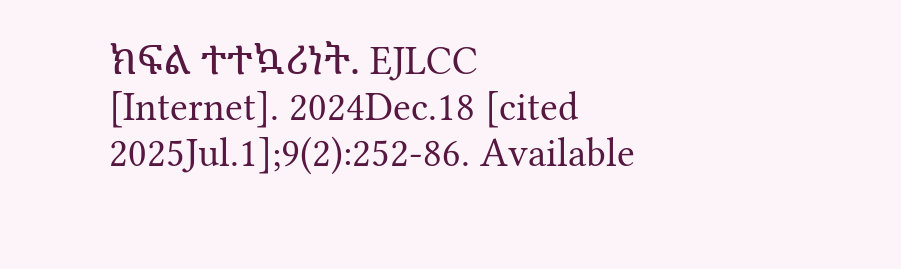ክፍል ተተኳሪነት. EJLCC [Internet]. 2024Dec.18 [cited 2025Jul.1];9(2):252-86. Available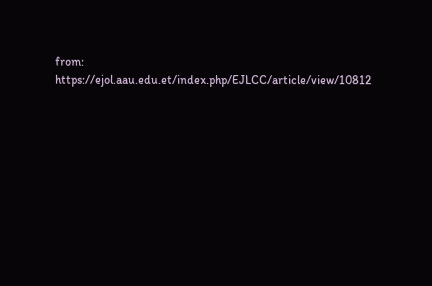from: https://ejol.aau.edu.et/index.php/EJLCC/article/view/10812